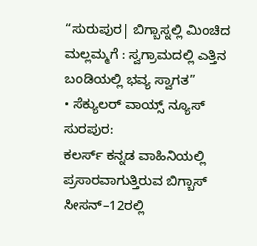“ಸುರುಪುರ| ಬಿಗ್ಬಾಸ್ನಲ್ಲಿ ಮಿಂಚಿದ ಮಲ್ಲಮ್ಮಗೆ : ಸ್ವಗ್ರಾಮದಲ್ಲಿ ಎತ್ತಿನ ಬಂಡಿಯಲ್ಲಿ ಭವ್ಯ ಸ್ವಾಗತ”
• ಸೆಕ್ಯುಲರ್ ವಾಯ್ಸ್ ನ್ಯೂಸ್ ಸುರಪುರ:
ಕಲರ್ಸ್ ಕನ್ನಡ ವಾಹಿನಿಯಲ್ಲಿ ಪ್ರಸಾರವಾಗುತ್ತಿರುವ ಬಿಗ್ಬಾಸ್ ಸೀಸನ್–12ರಲ್ಲಿ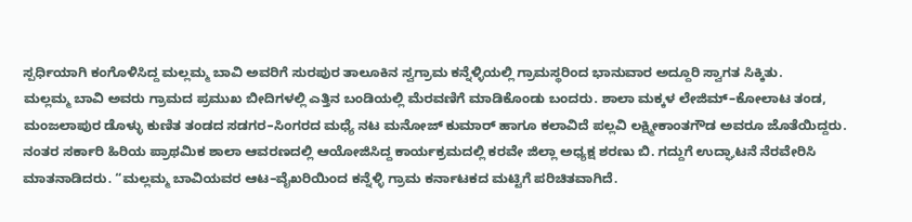ಸ್ಪರ್ಧಿಯಾಗಿ ಕಂಗೊಳಿಸಿದ್ದ ಮಲ್ಲಮ್ಮ ಬಾವಿ ಅವರಿಗೆ ಸುರಪುರ ತಾಲೂಕಿನ ಸ್ವಗ್ರಾಮ ಕನ್ನೆಳ್ಳಿಯಲ್ಲಿ ಗ್ರಾಮಸ್ಥರಿಂದ ಭಾನುವಾರ ಅದ್ದೂರಿ ಸ್ವಾಗತ ಸಿಕ್ಕಿತು.
ಮಲ್ಲಮ್ಮ ಬಾವಿ ಅವರು ಗ್ರಾಮದ ಪ್ರಮುಖ ಬೀದಿಗಳಲ್ಲಿ ಎತ್ತಿನ ಬಂಡಿಯಲ್ಲಿ ಮೆರವಣಿಗೆ ಮಾಡಿಕೊಂಡು ಬಂದರು. ಶಾಲಾ ಮಕ್ಕಳ ಲೇಜಿಮ್–ಕೋಲಾಟ ತಂಡ, ಮಂಜಲಾಪುರ ಡೊಳ್ಳು ಕುಣಿತ ತಂಡದ ಸಡಗರ–ಸಿಂಗರದ ಮಧ್ಯೆ ನಟ ಮನೋಜ್ ಕುಮಾರ್ ಹಾಗೂ ಕಲಾವಿದೆ ಪಲ್ಲವಿ ಲಕ್ಷ್ಮೀಕಾಂತಗೌಡ ಅವರೂ ಜೊತೆಯಿದ್ದರು.
ನಂತರ ಸರ್ಕಾರಿ ಹಿರಿಯ ಪ್ರಾಥಮಿಕ ಶಾಲಾ ಆವರಣದಲ್ಲಿ ಆಯೋಜಿಸಿದ್ದ ಕಾರ್ಯಕ್ರಮದಲ್ಲಿ ಕರವೇ ಜಿಲ್ಲಾ ಅಧ್ಯಕ್ಷ ಶರಣು ಬಿ. ಗದ್ದುಗೆ ಉದ್ಘಾಟನೆ ನೆರವೇರಿಸಿ ಮಾತನಾಡಿದರು. “ಮಲ್ಲಮ್ಮ ಬಾವಿಯವರ ಆಟ–ವೈಖರಿಯಿಂದ ಕನ್ನೆಳ್ಳಿ ಗ್ರಾಮ ಕರ್ನಾಟಕದ ಮಟ್ಟಿಗೆ ಪರಿಚಿತವಾಗಿದೆ.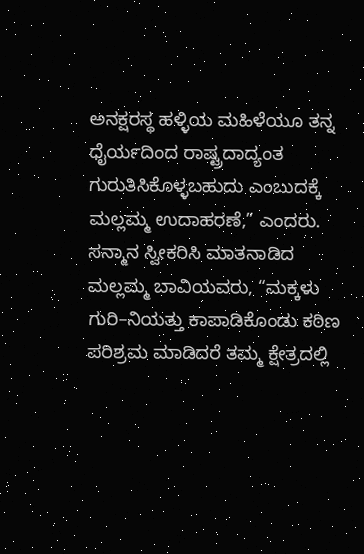ಅನಕ್ಷರಸ್ಥ ಹಳ್ಳಿಯ ಮಹಿಳೆಯೂ ತನ್ನ ಧೈರ್ಯದಿಂದ ರಾಷ್ಟ್ರದಾದ್ಯಂತ ಗುರುತಿಸಿಕೊಳ್ಳಬಹುದು ಎಂಬುದಕ್ಕೆ ಮಲ್ಲಮ್ಮ ಉದಾಹರಣೆ,” ಎಂದರು.
ಸನ್ಮಾನ ಸ್ವೀಕರಿಸಿ ಮಾತನಾಡಿದ ಮಲ್ಲಮ್ಮ ಬಾವಿಯವರು, “ಮಕ್ಕಳು ಗುರಿ–ನಿಯತ್ತು ಕಾಪಾಡಿಕೊಂಡು ಕಠಿಣ ಪರಿಶ್ರಮ ಮಾಡಿದರೆ ತಮ್ಮ ಕ್ಷೇತ್ರದಲ್ಲಿ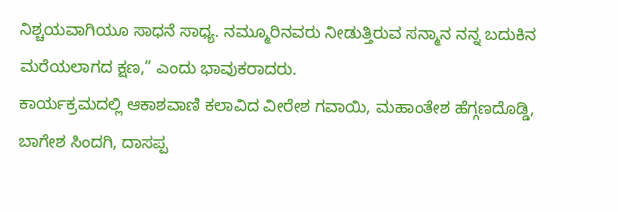ನಿಶ್ಚಯವಾಗಿಯೂ ಸಾಧನೆ ಸಾಧ್ಯ. ನಮ್ಮೂರಿನವರು ನೀಡುತ್ತಿರುವ ಸನ್ಮಾನ ನನ್ನ ಬದುಕಿನ ಮರೆಯಲಾಗದ ಕ್ಷಣ,” ಎಂದು ಭಾವುಕರಾದರು.
ಕಾರ್ಯಕ್ರಮದಲ್ಲಿ ಆಕಾಶವಾಣಿ ಕಲಾವಿದ ವೀರೇಶ ಗವಾಯಿ, ಮಹಾಂತೇಶ ಹೆಗ್ಗಣದೊಡ್ಡಿ, ಬಾಗೇಶ ಸಿಂದಗಿ, ದಾಸಪ್ಪ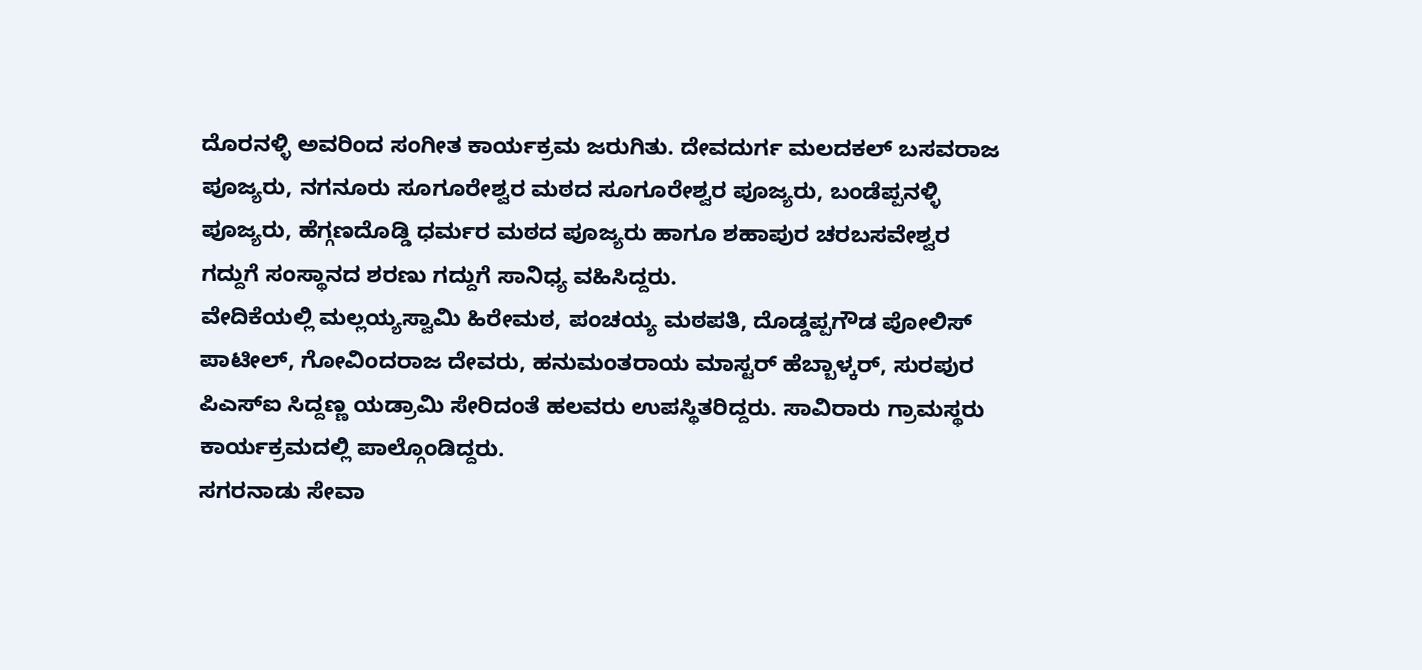ದೊರನಳ್ಳಿ ಅವರಿಂದ ಸಂಗೀತ ಕಾರ್ಯಕ್ರಮ ಜರುಗಿತು. ದೇವದುರ್ಗ ಮಲದಕಲ್ ಬಸವರಾಜ ಪೂಜ್ಯರು, ನಗನೂರು ಸೂಗೂರೇಶ್ವರ ಮಠದ ಸೂಗೂರೇಶ್ವರ ಪೂಜ್ಯರು, ಬಂಡೆಪ್ಪನಳ್ಳಿ ಪೂಜ್ಯರು, ಹೆಗ್ಗಣದೊಡ್ಡಿ ಧರ್ಮರ ಮಠದ ಪೂಜ್ಯರು ಹಾಗೂ ಶಹಾಪುರ ಚರಬಸವೇಶ್ವರ ಗದ್ದುಗೆ ಸಂಸ್ಥಾನದ ಶರಣು ಗದ್ದುಗೆ ಸಾನಿಧ್ಯ ವಹಿಸಿದ್ದರು.
ವೇದಿಕೆಯಲ್ಲಿ ಮಲ್ಲಯ್ಯಸ್ವಾಮಿ ಹಿರೇಮಠ, ಪಂಚಯ್ಯ ಮಠಪತಿ, ದೊಡ್ಡಪ್ಪಗೌಡ ಪೋಲಿಸ್ ಪಾಟೀಲ್, ಗೋವಿಂದರಾಜ ದೇವರು, ಹನುಮಂತರಾಯ ಮಾಸ್ಟರ್ ಹೆಬ್ಬಾಳ್ಕರ್, ಸುರಪುರ ಪಿಎಸ್ಐ ಸಿದ್ದಣ್ಣ ಯಡ್ರಾಮಿ ಸೇರಿದಂತೆ ಹಲವರು ಉಪಸ್ಥಿತರಿದ್ದರು. ಸಾವಿರಾರು ಗ್ರಾಮಸ್ಥರು ಕಾರ್ಯಕ್ರಮದಲ್ಲಿ ಪಾಲ್ಗೊಂಡಿದ್ದರು.
ಸಗರನಾಡು ಸೇವಾ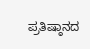ಪ್ರತಿಷ್ಠಾನದ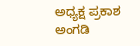ಅಧ್ಯಕ್ಷ ಪ್ರಕಾಶ ಅಂಗಡಿ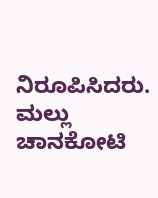ನಿರೂಪಿಸಿದರು. ಮಲ್ಲು ಚಾನಕೋಟಿ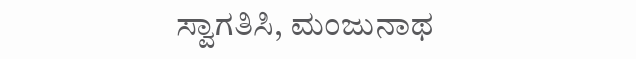ಸ್ವಾಗತಿಸಿ, ಮಂಜುನಾಥ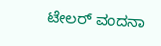ಟೇಲರ್ ವಂದನಾ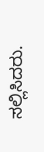ಸಲ್ಲಿಸಿದರು.